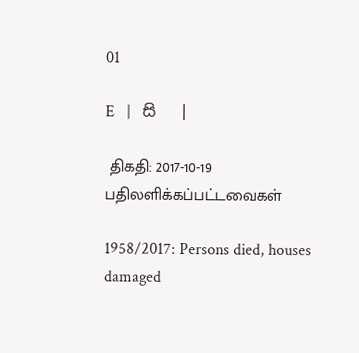01

E   |   සි   |

 திகதி: 2017-10-19   பதிலளிக்கப்பட்டவைகள்

1958/2017: Persons died, houses damaged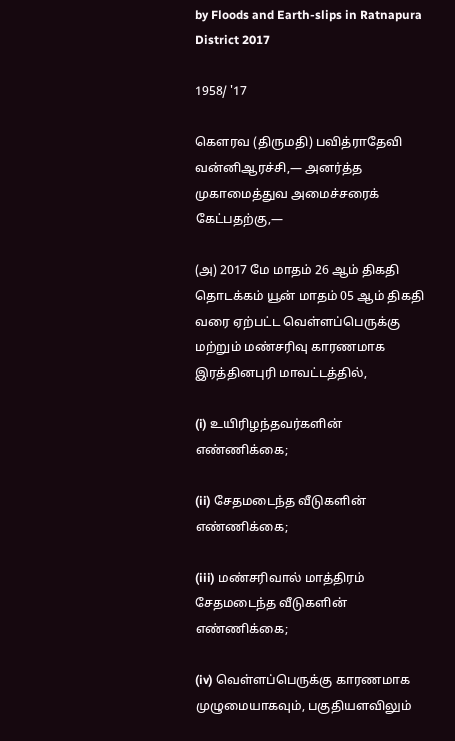by Floods and Earth-slips in Ratnapura District 2017

1958/ '17

கௌரவ (திருமதி) பவித்ராதேவி வன்னிஆரச்சி,— அனர்த்த முகாமைத்துவ அமைச்சரைக் கேட்பதற்கு,—

(அ) 2017 மே மாதம் 26 ஆம் திகதி தொடக்கம் யூன் மாதம் 05 ஆம் திகதி வரை ஏற்பட்ட வெள்ளப்பெருக்கு மற்றும் மண்சரிவு காரணமாக இரத்தினபுரி மாவட்டத்தில்,

(i) உயிரிழந்தவர்களின் எண்ணிக்கை;

(ii) சேதமடைந்த வீடுகளின் எண்ணிக்கை;

(iii) மண்சரிவால் மாத்திரம் சேதமடைந்த வீடுகளின் எண்ணிக்கை;

(iv) வெள்ளப்பெருக்கு காரணமாக முழுமையாகவும், பகுதியளவிலும்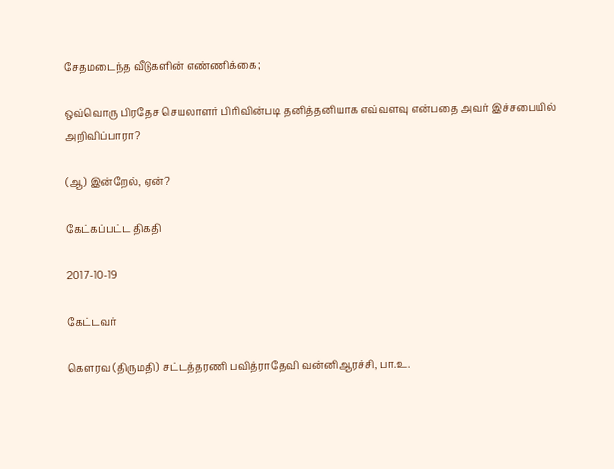சேதமடைந்த வீடுகளின் எண்ணிக்கை;

ஒவ்வொரு பிரதேச செயலாளர் பிரிவின்படி தனித்தனியாக எவ்வளவு என்பதை அவர் இச்சபையில் அறிவிப்பாரா?

(ஆ) இன்றேல், ஏன்?

கேட்கப்பட்ட திகதி

2017-10-19

கேட்டவர்

கௌரவ (திருமதி) சட்டத்தரணி பவித்ராதேவி வன்னிஆரச்சி, பா.உ.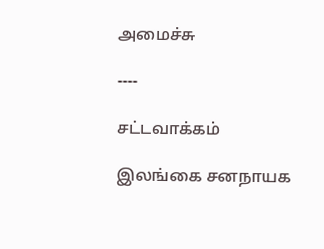அமைச்சு

----

சட்டவாக்கம்

இலங்கை சனநாயக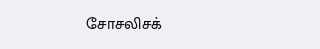சோசலிசக்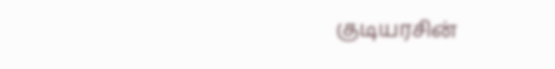குடியரசின்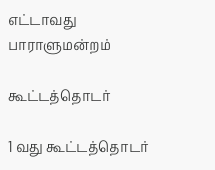எட்டாவது பாராளுமன்றம்

கூட்டத்தொடர்

1 வது கூட்டத்தொடர்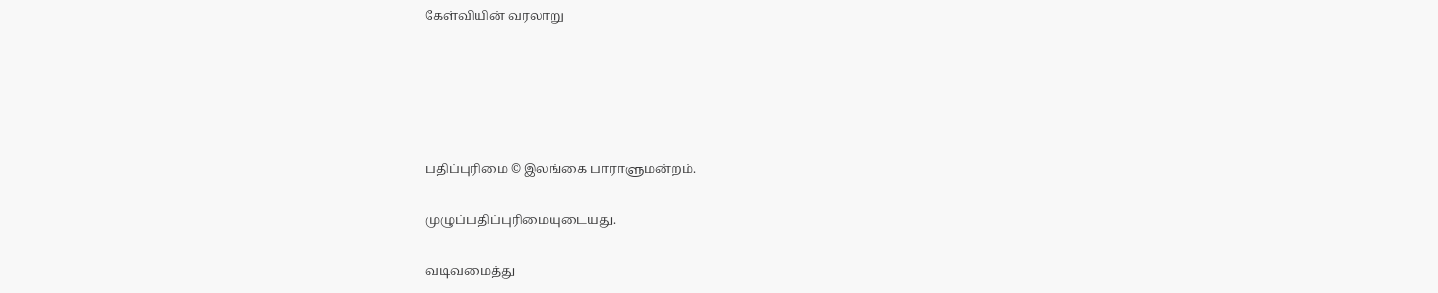கேள்வியின் வரலாறு





பதிப்புரிமை © இலங்கை பாராளுமன்றம்.

முழுப்பதிப்புரிமையுடையது.

வடிவமைத்து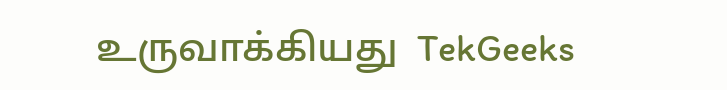உருவாக்கியது  TekGeeks